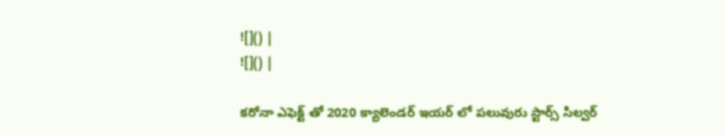![]() |
![]() |

కరోనా ఎఫెక్ట్ తో 2020 క్యాలెండర్ ఇయర్ లో పలువురు స్టార్స్ సిల్వర్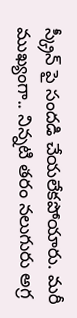స్క్రీన్ పై సందడి చేయలేకపోయారు. మరీ ముఖ్యంగా.. నిన్నటి తరం నలుగురు అగ్ర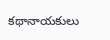కథానాయకులు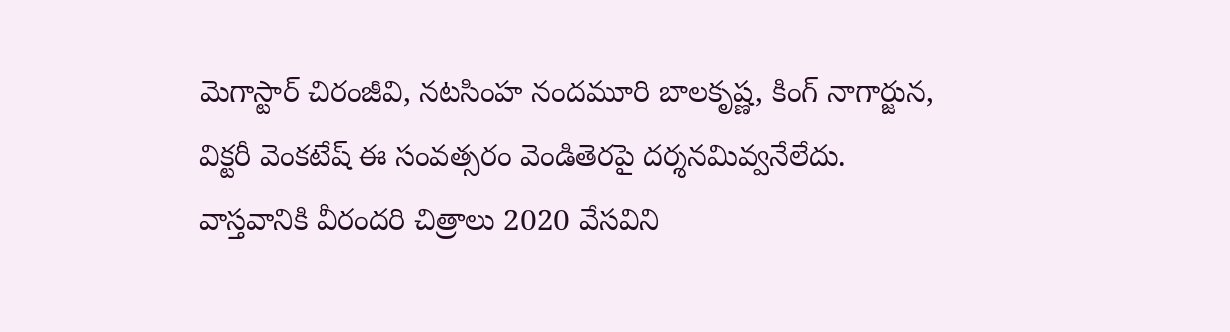మెగాస్టార్ చిరంజీవి, నటసింహ నందమూరి బాలకృష్ణ, కింగ్ నాగార్జున, విక్టరీ వెంకటేష్ ఈ సంవత్సరం వెండితెరపై దర్శనమివ్వనేలేదు. వాస్తవానికి వీరందరి చిత్రాలు 2020 వేసవిని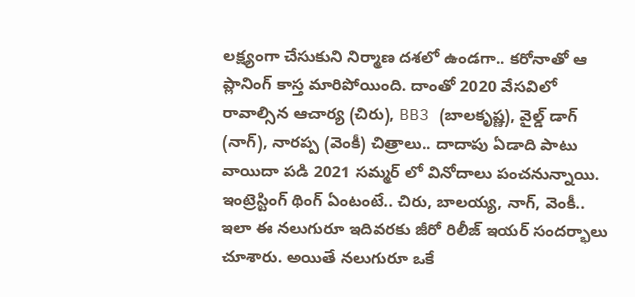లక్ష్యంగా చేసుకుని నిర్మాణ దశలో ఉండగా.. కరోనాతో ఆ ప్లానింగ్ కాస్త మారిపోయింది. దాంతో 2020 వేసవిలో రావాల్సిన ఆచార్య (చిరు), BB3 (బాలకృష్ణ), వైల్డ్ డాగ్ (నాగ్), నారప్ప (వెంకీ) చిత్రాలు.. దాదాపు ఏడాది పాటు వాయిదా పడి 2021 సమ్మర్ లో వినోదాలు పంచనున్నాయి.
ఇంట్రెస్టింగ్ థింగ్ ఏంటంటే.. చిరు, బాలయ్య, నాగ్, వెంకీ.. ఇలా ఈ నలుగురూ ఇదివరకు జీరో రిలీజ్ ఇయర్ సందర్భాలు చూశారు. అయితే నలుగురూ ఒకే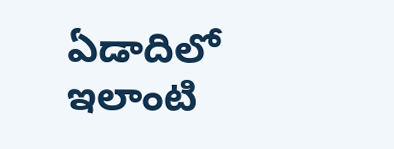ఏడాదిలో ఇలాంటి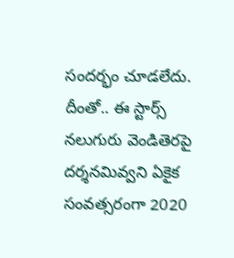సందర్భం చూడలేదు. దీంతో.. ఈ స్టార్స్ నలుగురు వెండితెరపై దర్శనమివ్వని ఏకైక సంవత్సరంగా 2020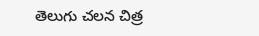తెలుగు చలన చిత్ర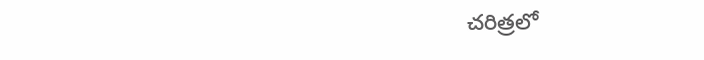చరిత్రలో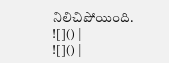నిలిచిపోయింది.
![]() |
![]() |